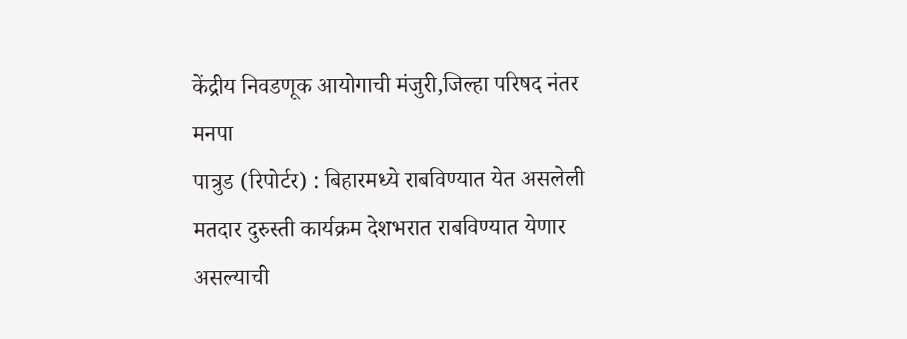केंद्रीय निवडणूक आयोगाची मंजुरी,जिल्हा परिषद नंतर मनपा
पात्रुड (रिपोर्टर) : बिहारमध्ये राबविण्यात येत असलेली मतदार दुरुस्ती कार्यक्रम देशभरात राबविण्यात येणार असल्याची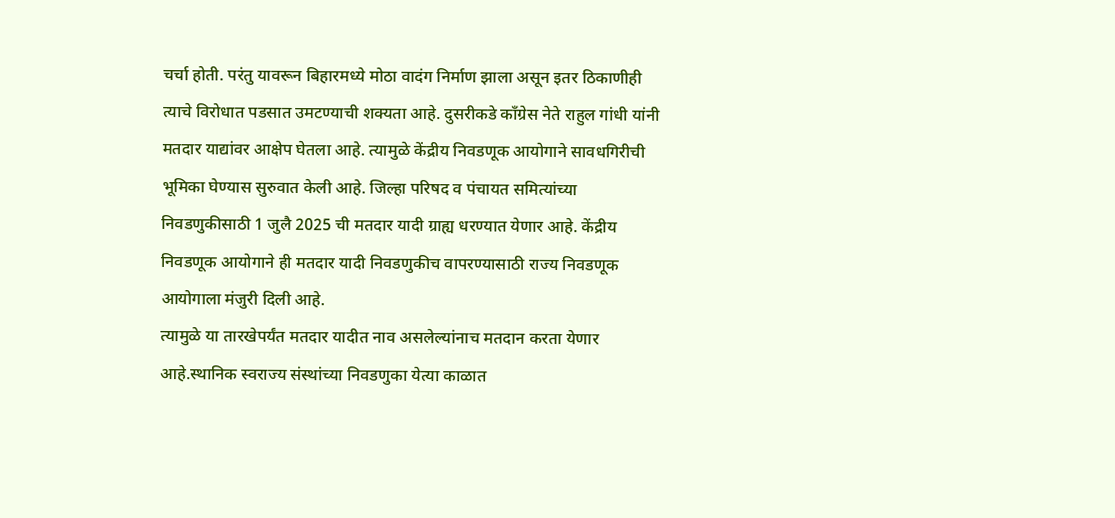चर्चा होती. परंतु यावरून बिहारमध्ये मोठा वादंग निर्माण झाला असून इतर ठिकाणीही त्याचे विरोधात पडसात उमटण्याची शक्यता आहे. दुसरीकडे काँग्रेस नेते राहुल गांधी यांनी मतदार याद्यांवर आक्षेप घेतला आहे. त्यामुळे केंद्रीय निवडणूक आयोगाने सावधगिरीची भूमिका घेण्यास सुरुवात केली आहे. जिल्हा परिषद व पंचायत समित्यांच्या निवडणुकीसाठी 1 जुलै 2025 ची मतदार यादी ग्राह्य धरण्यात येणार आहे. केंद्रीय निवडणूक आयोगाने ही मतदार यादी निवडणुकीच वापरण्यासाठी राज्य निवडणूक आयोगाला मंजुरी दिली आहे.
त्यामुळे या तारखेपर्यंत मतदार यादीत नाव असलेल्यांनाच मतदान करता येणार आहे.स्थानिक स्वराज्य संस्थांच्या निवडणुका येत्या काळात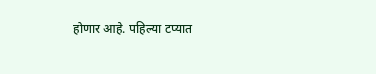होणार आहे. पहिल्या टप्यात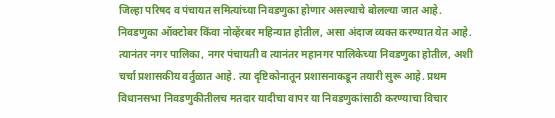जिल्हा परिषद व पंचायत समित्यांच्या निवडणुका होणार असल्याचे बोलल्या जात आहे. निवडणुका ऑक्टोबर किंवा नोव्हेंरबर महिन्यात होतील, असा अंदाज व्यक्त करण्यात येत आहे. त्यानंतर नगर पालिका, नगर पंचायती व त्यानंतर महानगर पालिकेच्या निवडणुका होतील, अशी चर्चा प्रशासकीय वर्तुळात आहे. त्या दृष्टिकोनातून प्रशासनाकडून तयारी सुरू आहे. प्रथम विधानसभा निवडणुकीतीलच मतदार यादीचा वापर या निवडणुकांसाठी करण्याचा विचार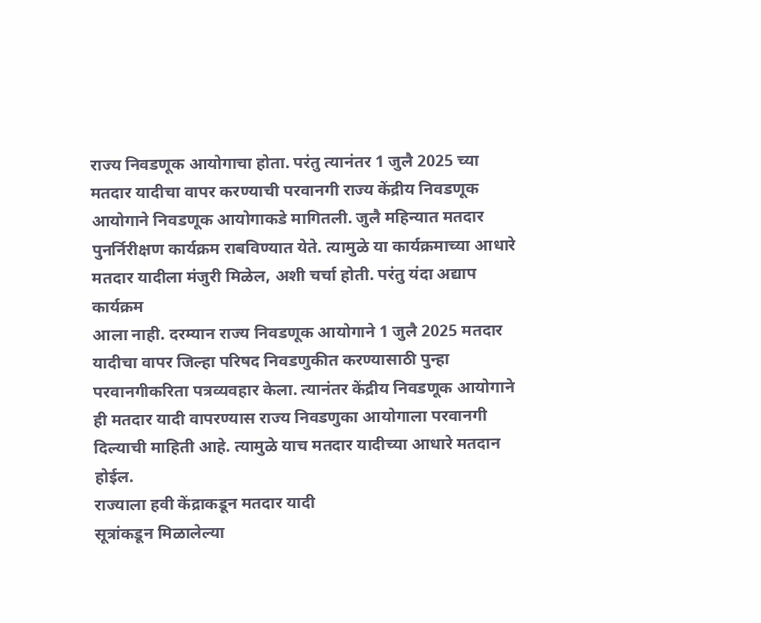राज्य निवडणूक आयोगाचा होता. परंतु त्यानंतर 1 जुलै 2025 च्या मतदार यादीचा वापर करण्याची परवानगी राज्य केंद्रीय निवडणूक आयोगाने निवडणूक आयोगाकडे मागितली. जुलै महिन्यात मतदार पुनर्निरीक्षण कार्यक्रम राबविण्यात येते. त्यामुळे या कार्यक्रमाच्या आधारे मतदार यादीला मंजुरी मिळेल, अशी चर्चा होती. परंतु यंदा अद्याप कार्यक्रम
आला नाही. दरम्यान राज्य निवडणूक आयोगाने 1 जुलै 2025 मतदार यादीचा वापर जिल्हा परिषद निवडणुकीत करण्यासाठी पुन्हा परवानगीकरिता पत्रव्यवहार केला. त्यानंतर केंद्रीय निवडणूक आयोगाने ही मतदार यादी वापरण्यास राज्य निवडणुका आयोगाला परवानगी दिल्याची माहिती आहे. त्यामुळे याच मतदार यादीच्या आधारे मतदान होईल.
राज्याला हवी केंद्राकडून मतदार यादी
सूत्रांकडून मिळालेल्या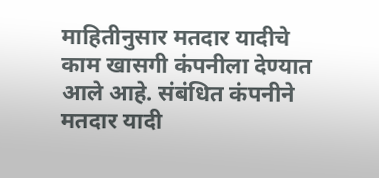माहितीनुसार मतदार यादीचे काम खासगी कंपनीला देण्यात आले आहे. संबंधित कंपनीने मतदार यादी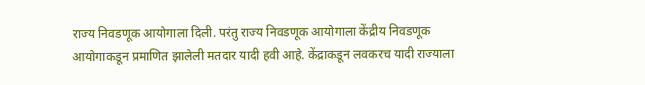राज्य निवडणूक आयोगाला दिली. परंतु राज्य निवडणूक आयोगाला केंद्रीय निवडणूक आयोगाकडून प्रमाणित झालेली मतदार यादी हवी आहे. केंद्राकडून लवकरच यादी राज्याला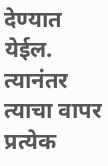देण्यात येईल. त्यानंतर त्याचा वापर प्रत्येक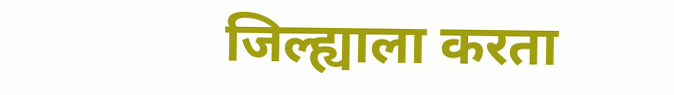जिल्ह्याला करता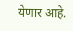येणार आहे.